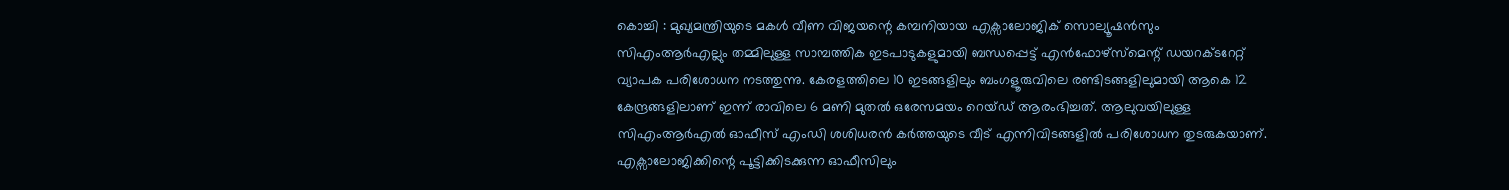കൊച്ചി : മുഖ്യമന്ത്രിയുടെ മകൾ വീണ വിജയന്റെ കമ്പനിയായ എക്സാലോജിക് സൊല്യൂഷൻസും സിഎംആർഎല്ലും തമ്മിലുള്ള സാമ്പത്തിക ഇടപാടുകളുമായി ബന്ധപ്പെട്ട് എൻഫോഴ്സ്മെന്റ് ഡയറക്ടറേറ്റ് വ്യാപക പരിശോധന നടത്തുന്നു. കേരളത്തിലെ 10 ഇടങ്ങളിലും ബംഗളൂരുവിലെ രണ്ടിടങ്ങളിലുമായി ആകെ 12 കേന്ദ്രങ്ങളിലാണ് ഇന്ന് രാവിലെ 6 മണി മുതൽ ഒരേസമയം റെയ്ഡ് ആരംഭിച്ചത്. ആലുവയിലുള്ള സിഎംആർഎൽ ഓഫീസ് എംഡി ശശിധരൻ കർത്തയുടെ വീട് എന്നിവിടങ്ങളിൽ പരിശോധന തുടരുകയാണ്. എക്സാലോജിക്കിന്റെ പൂട്ടിക്കിടക്കുന്ന ഓഫീസിലും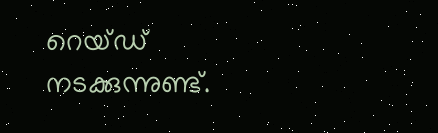റെയ്ഡ് നടക്കുന്നുണ്ട്.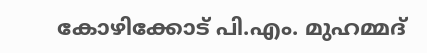കോഴിക്കോട് പി.എം. മുഹമ്മദ്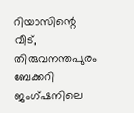റിയാസിന്റെ വീട്, തിരുവനന്തപുരം ബേക്കറി ജംഗ്ഷനിലെ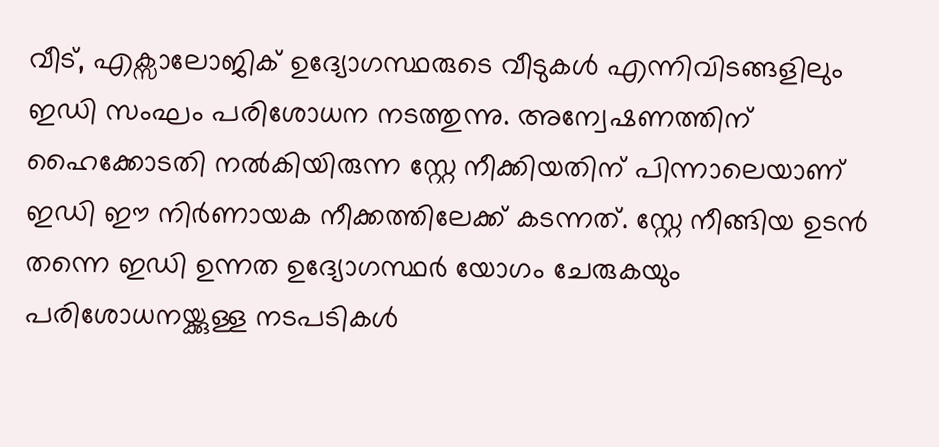വീട്, എക്സാലോജിക് ഉദ്യോഗസ്ഥരുടെ വീടുകൾ എന്നിവിടങ്ങളിലും ഇഡി സംഘം പരിശോധന നടത്തുന്നു. അന്വേഷണത്തിന് ഹൈക്കോടതി നൽകിയിരുന്ന സ്റ്റേ നീക്കിയതിന് പിന്നാലെയാണ് ഇഡി ഈ നിർണായക നീക്കത്തിലേക്ക് കടന്നത്. സ്റ്റേ നീങ്ങിയ ഉടൻ തന്നെ ഇഡി ഉന്നത ഉദ്യോഗസ്ഥർ യോഗം ചേരുകയും പരിശോധനയ്ക്കുള്ള നടപടികൾ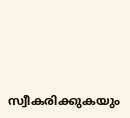സ്വീകരിക്കുകയും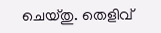ചെയ്തു. തെളിവ്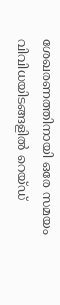ശേഖരണത്തിനായി ഒരേ സമയം വിവിധയിടങ്ങളിൽ റെയ്ഡ്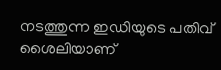നടത്തുന്ന ഇഡിയുടെ പതിവ് ശൈലിയാണ്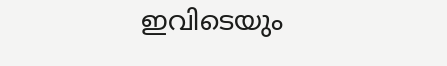ഇവിടെയും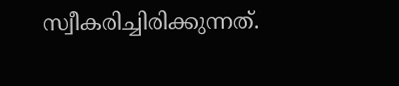സ്വീകരിച്ചിരിക്കുന്നത്.